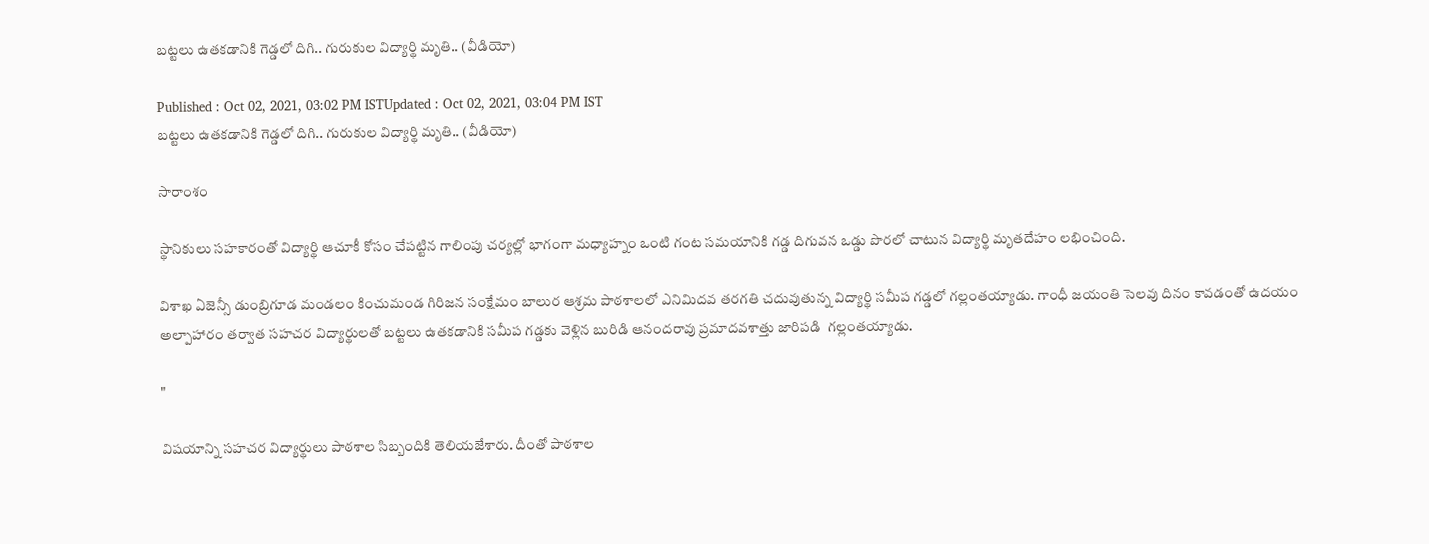బట్టలు ఉతకడానికి గెడ్డలో దిగి.. గురుకుల విద్యార్థి మృతి.. (వీడియో)

Published : Oct 02, 2021, 03:02 PM ISTUpdated : Oct 02, 2021, 03:04 PM IST
బట్టలు ఉతకడానికి గెడ్డలో దిగి.. గురుకుల విద్యార్థి మృతి.. (వీడియో)

సారాంశం

స్థానికులు సహకారంతో విద్యార్థి ఆచూకీ కోసం చేపట్టిన గాలింపు చర్యల్లో భాగంగా మధ్యాహ్నం ఒంటి గంట సమయానికి గడ్డ దిగువన ఒడ్డు పొరలో చాటున విద్యార్థి మృతదేహం లభించింది.

విశాఖ ఏజెన్సీ డుంబ్రిగూడ మండలం కించుమండ గిరిజన సంక్షేమం బాలుర ఆశ్రమ పాఠశాలలో ఎనిమిదవ తరగతి చదువుతున్న విద్యార్థి సమీప గడ్డలో గల్లంతయ్యాడు. గాంధీ జయంతి సెలవు దినం కావడంతో ఉదయం అల్పాహారం తర్వాత సహచర విద్యార్థులతో బట్టలు ఉతకడానికి సమీప గడ్డకు వెళ్లిన బురిడి ఆనందరావు ప్రమాదవశాత్తు జారిపడి  గల్లంతయ్యాడు.

"

విషయాన్ని సహచర విద్యార్థులు పాఠశాల సిబ్బందికి తెలియజేశారు. దీంతో పాఠశాల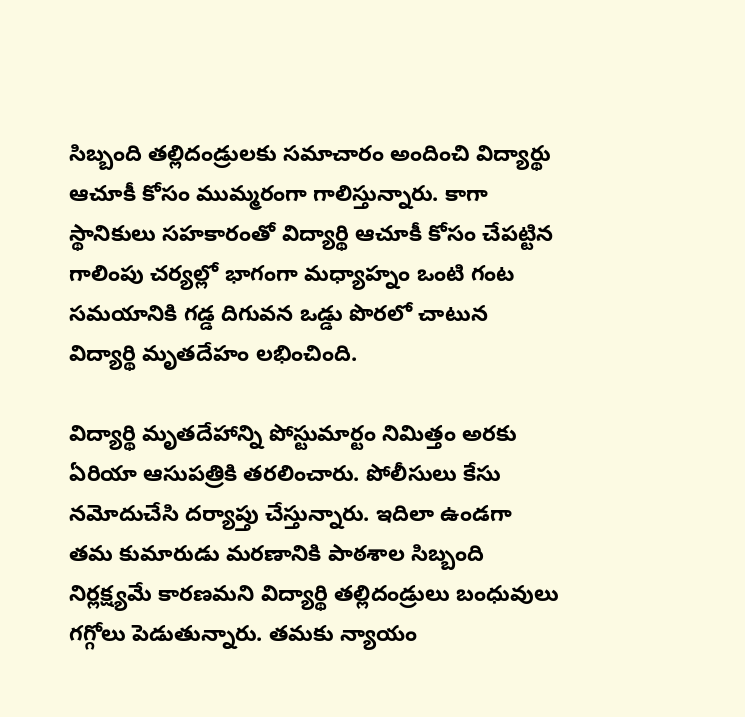సిబ్బంది తల్లిదండ్రులకు సమాచారం అందించి విద్యార్థు ఆచూకీ కోసం ముమ్మరంగా గాలిస్తున్నారు. కాగా స్థానికులు సహకారంతో విద్యార్థి ఆచూకీ కోసం చేపట్టిన గాలింపు చర్యల్లో భాగంగా మధ్యాహ్నం ఒంటి గంట సమయానికి గడ్డ దిగువన ఒడ్డు పొరలో చాటున విద్యార్థి మృతదేహం లభించింది.

విద్యార్థి మృతదేహాన్ని పోస్టుమార్టం నిమిత్తం అరకు ఏరియా ఆసుపత్రికి తరలించారు. పోలీసులు కేసు నమోదుచేసి దర్యాప్తు చేస్తున్నారు. ఇదిలా ఉండగా తమ కుమారుడు మరణానికి పాఠశాల సిబ్బంది నిర్లక్ష్యమే కారణమని విద్యార్థి తల్లిదండ్రులు బంధువులు గగ్గోలు పెడుతున్నారు. తమకు న్యాయం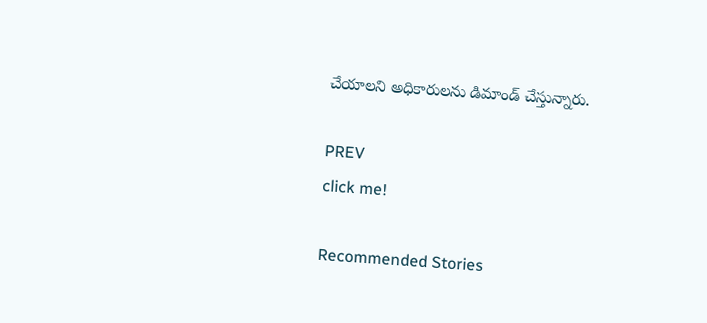చేయాలని అధికారులను డిమాండ్ చేస్తున్నారు.

PREV
click me!

Recommended Stories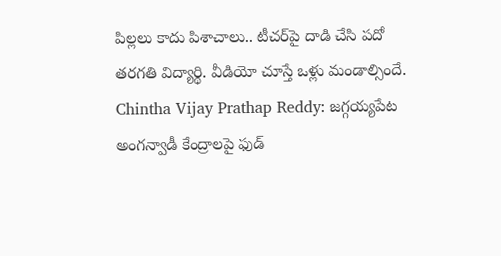పిల్ల‌లు కాదు పిశాచాలు.. టీచ‌ర్‌పై దాడి చేసి ప‌దో త‌ర‌గ‌తి విద్యార్థి. వీడియో చూస్తే ఒళ్లు మండాల్సిందే.
Chintha Vijay Prathap Reddy: జగ్గయ్యపేట అంగన్వాడీ కేంద్రాలపై ఫుడ్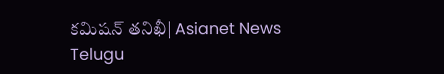కమిషన్ తనిఖీ| Asianet News Telugu